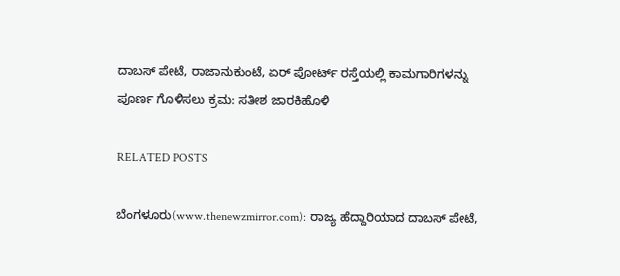ದಾಬಸ್ ಪೇಟೆ, ರಾಜಾನುಕುಂಟೆ, ಏರ್ ಪೋರ್ಟ್ ರಸ್ತೆಯಲ್ಲಿ ಕಾಮಗಾರಿಗಳನ್ನು ಪೂರ್ಣ ಗೊಳಿಸಲು ಕ್ರಮ: ಸತೀಶ ಜಾರಕಿಹೊಳಿ

RELATED POSTS

ಬೆಂಗಳೂರು(www.thenewzmirror.com): ರಾಜ್ಯ ಹೆದ್ದಾರಿಯಾದ ದಾಬಸ್ ಪೇಟೆ,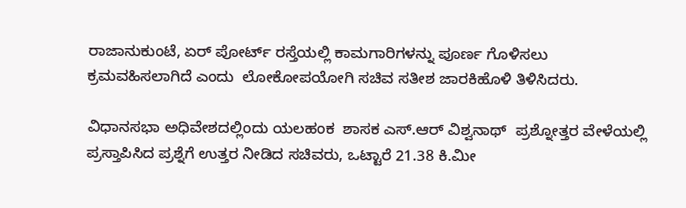ರಾಜಾನುಕುಂಟೆ, ಏರ್ ಪೋರ್ಟ್ ರಸ್ತೆಯಲ್ಲಿ ಕಾಮಗಾರಿಗಳನ್ನು ಪೂರ್ಣ ಗೊಳಿಸಲು ಕ್ರಮವಹಿಸಲಾಗಿದೆ ಎಂದು  ಲೋಕೋಪಯೋಗಿ ಸಚಿವ ಸತೀಶ ಜಾರಕಿಹೊಳಿ ತಿಳಿಸಿದರು.

ವಿಧಾನಸಭಾ ಅಧಿವೇಶದಲ್ಲಿಂದು ಯಲಹಂಕ  ಶಾಸಕ ಎಸ್.ಆರ್ ವಿಶ್ವನಾಥ್  ಪ್ರಶ್ನೋತ್ತರ ವೇಳೆಯಲ್ಲಿ ಪ್ರಸ್ತಾಪಿಸಿದ ಪ್ರಶ್ನೆಗೆ ಉತ್ತರ ನೀಡಿದ ಸಚಿವರು, ಒಟ್ಟಾರೆ 21.38 ಕಿ.ಮೀ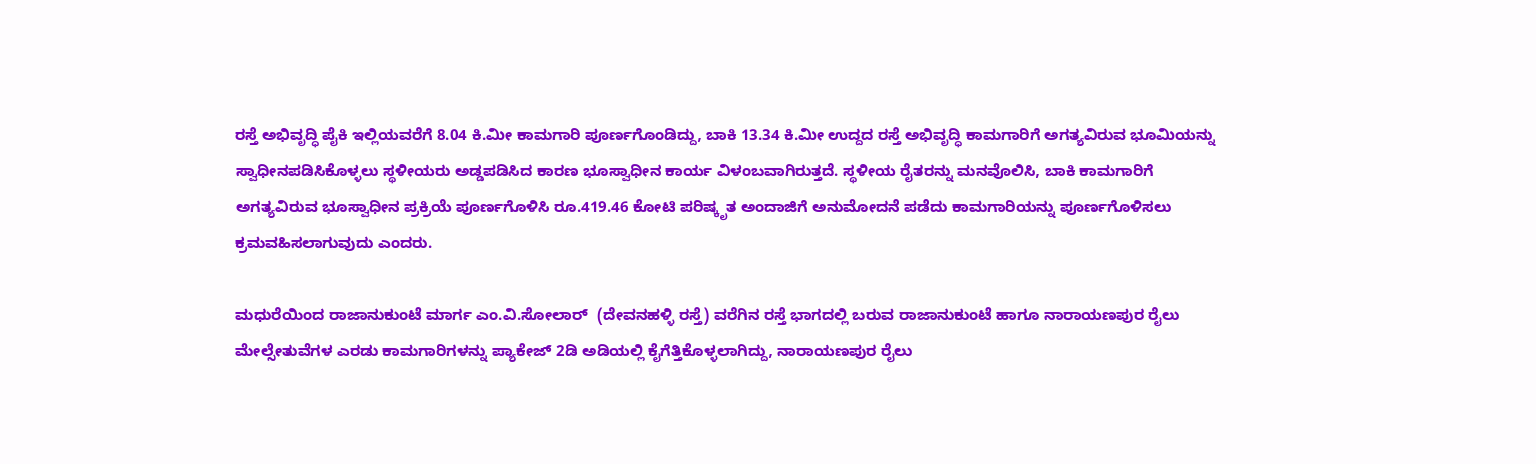ರಸ್ತೆ ಅಭಿವೃದ್ಧಿ ಪೈಕಿ ಇಲ್ಲಿಯವರೆಗೆ 8.04 ಕಿ.ಮೀ ಕಾಮಗಾರಿ ಪೂರ್ಣಗೊಂಡಿದ್ದು, ಬಾಕಿ 13.34 ಕಿ.ಮೀ ಉದ್ದದ ರಸ್ತೆ ಅಭಿವೃದ್ಧಿ ಕಾಮಗಾರಿಗೆ ಅಗತ್ಯವಿರುವ ಭೂಮಿಯನ್ನು ಸ್ವಾಧೀನಪಡಿಸಿಕೊಳ್ಳಲು ಸ್ಥಳೀಯರು ಅಡ್ಡಪಡಿಸಿದ ಕಾರಣ ಭೂಸ್ವಾಧೀನ ಕಾರ್ಯ ವಿಳಂಬವಾಗಿರುತ್ತದೆ. ಸ್ಥಳೀಯ ರೈತರನ್ನು ಮನವೊಲಿಸಿ, ಬಾಕಿ ಕಾಮಗಾರಿಗೆ ಅಗತ್ಯವಿರುವ ಭೂಸ್ವಾಧೀನ ಪ್ರಕ್ರಿಯೆ ಪೂರ್ಣಗೊಳಿಸಿ ರೂ.419.46 ಕೋಟಿ ಪರಿಷ್ಕೃತ ಅಂದಾಜಿಗೆ ಅನುಮೋದನೆ ಪಡೆದು ಕಾಮಗಾರಿಯನ್ನು ಪೂರ್ಣಗೊಳಿಸಲು ಕ್ರಮವಹಿಸಲಾಗುವುದು ಎಂದರು.

ಮಧುರೆಯಿಂದ ರಾಜಾನುಕುಂಟೆ ಮಾರ್ಗ ಎಂ.ವಿ.ಸೋಲಾರ್  (ದೇವನಹಳ್ಳಿ ರಸ್ತೆ) ವರೆಗಿನ ರಸ್ತೆ ಭಾಗದಲ್ಲಿ ಬರುವ ರಾಜಾನುಕುಂಟೆ ಹಾಗೂ ನಾರಾಯಣಪುರ ರೈಲು ಮೇಲ್ಸೇತುವೆಗಳ ಎರಡು ಕಾಮಗಾರಿಗಳನ್ನು ಪ್ಯಾಕೇಜ್ 2ಡಿ ಅಡಿಯಲ್ಲಿ ಕೈಗೆತ್ತಿಕೊಳ್ಳಲಾಗಿದ್ದು, ನಾರಾಯಣಪುರ ರೈಲು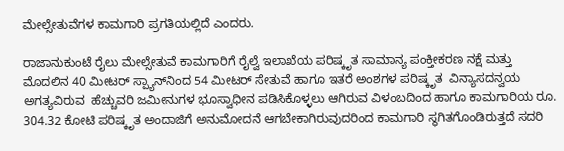ಮೇಲ್ಸೇತುವೆಗಳ ಕಾಮಗಾರಿ ಪ್ರಗತಿಯಲ್ಲಿದೆ ಎಂದರು.

ರಾಜಾನುಕುಂಟೆ ರೈಲು ಮೇಲ್ಸೇತುವೆ ಕಾಮಗಾರಿಗೆ ರೈಲ್ವೆ ಇಲಾಖೆಯ ಪರಿಷ್ಕೃತ ಸಾಮಾನ್ಯ ಪಂಕ್ತೀಕರಣ ನಕ್ಷೆ ಮತ್ತು ಮೊದಲಿನ 40 ಮೀಟರ್ ಸ್ಪ್ಯಾನ್‌ನಿಂದ 54 ಮೀಟರ್ ಸೇತುವೆ ಹಾಗೂ ಇತರೆ ಅಂಶಗಳ ಪರಿಷ್ಕೃತ  ವಿನ್ಯಾಸದನ್ವಯ ಅಗತ್ಯವಿರುವ  ಹೆಚ್ಚುವರಿ ಜಮೀನುಗಳ ಭೂಸ್ವಾಧೀನ ಪಡಿಸಿಕೊಳ್ಳಲು ಆಗಿರುವ ವಿಳಂಬದಿಂದ ಹಾಗೂ ಕಾಮಗಾರಿಯ ರೂ. 304.32 ಕೋಟಿ ಪರಿಷ್ಕೃತ ಅಂದಾಜಿಗೆ ಅನುಮೋದನೆ ಆಗಬೇಕಾಗಿರುವುದರಿಂದ ಕಾಮಗಾರಿ ಸ್ಥಗಿತಗೊಂಡಿರುತ್ತದೆ ಸದರಿ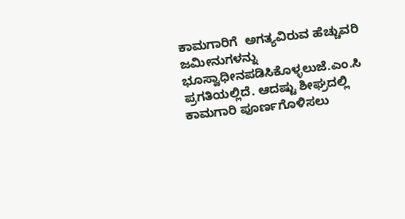ಕಾಮಗಾರಿಗೆ  ಅಗತ್ಯವಿರುವ ಹೆಚ್ಚುವರಿ ಜಮೀನುಗಳನ್ನು ಭೂಸ್ವಾಧೀನಪಡಿಸಿಕೊಳ್ಳಲುಜೆ.ಎಂ.ಸಿ ಪ್ರಗತಿಯಲ್ಲಿದೆ. ಆದಷ್ಟು ಶೀಘ್ರದಲ್ಲಿ ಕಾಮಗಾರಿ ಪೂರ್ಣಗೊಳಿಸಲು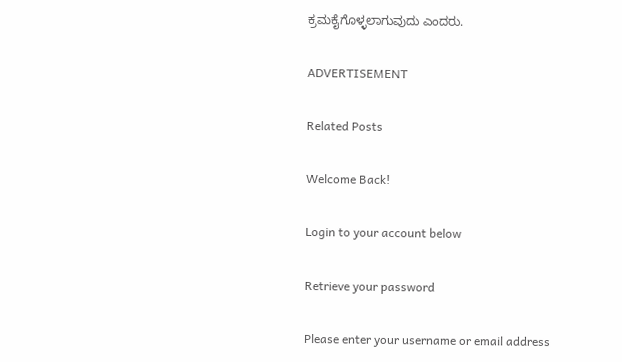ಕ್ರಮಕೈಗೊಳ್ಳಲಾಗುವುದು ಎಂದರು.

ADVERTISEMENT

Related Posts

Welcome Back!

Login to your account below

Retrieve your password

Please enter your username or email address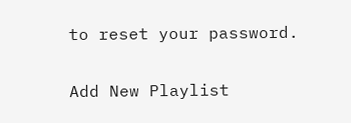to reset your password.

Add New Playlist